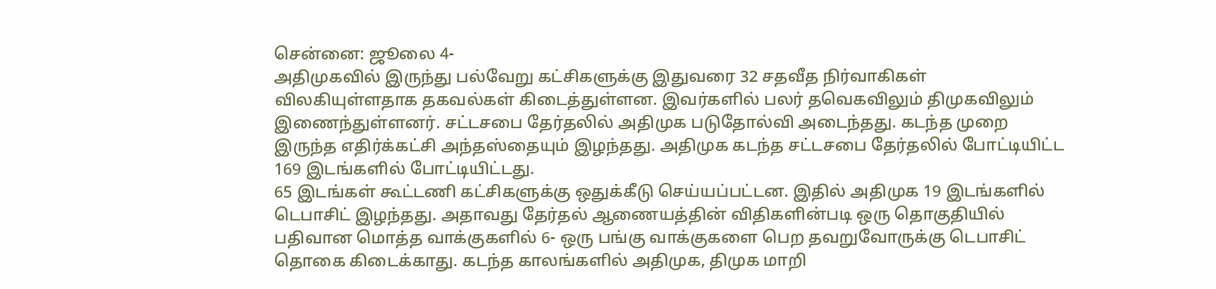சென்னை: ஜூலை 4-
அதிமுகவில் இருந்து பல்வேறு கட்சிகளுக்கு இதுவரை 32 சதவீத நிர்வாகிகள் விலகியுள்ளதாக தகவல்கள் கிடைத்துள்ளன. இவர்களில் பலர் தவெகவிலும் திமுகவிலும் இணைந்துள்ளனர். சட்டசபை தேர்தலில் அதிமுக படுதோல்வி அடைந்தது. கடந்த முறை இருந்த எதிர்க்கட்சி அந்தஸ்தையும் இழந்தது. அதிமுக கடந்த சட்டசபை தேர்தலில் போட்டியிட்ட 169 இடங்களில் போட்டியிட்டது.
65 இடங்கள் கூட்டணி கட்சிகளுக்கு ஒதுக்கீடு செய்யப்பட்டன. இதில் அதிமுக 19 இடங்களில் டெபாசிட் இழந்தது. அதாவது தேர்தல் ஆணையத்தின் விதிகளின்படி ஒரு தொகுதியில் பதிவான மொத்த வாக்குகளில் 6- ஒரு பங்கு வாக்குகளை பெற தவறுவோருக்கு டெபாசிட் தொகை கிடைக்காது. கடந்த காலங்களில் அதிமுக, திமுக மாறி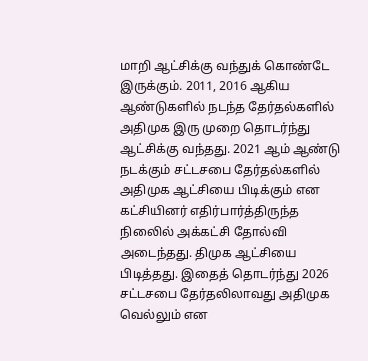மாறி ஆட்சிக்கு வந்துக் கொண்டே இருக்கும். 2011, 2016 ஆகிய ஆண்டுகளில் நடந்த தேர்தல்களில் அதிமுக இரு முறை தொடர்ந்து ஆட்சிக்கு வந்தது. 2021 ஆம் ஆண்டு நடக்கும் சட்டசபை தேர்தல்களில் அதிமுக ஆட்சியை பிடிக்கும் என கட்சியினர் எதிர்பார்த்திருந்த நிலைில் அக்கட்சி தோல்வி அடைந்தது. திமுக ஆட்சியை பிடித்தது. இதைத் தொடர்ந்து 2026 சட்டசபை தேர்தலிலாவது அதிமுக வெல்லும் என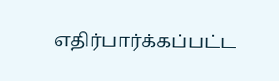எதிர்பார்க்கப்பட்ட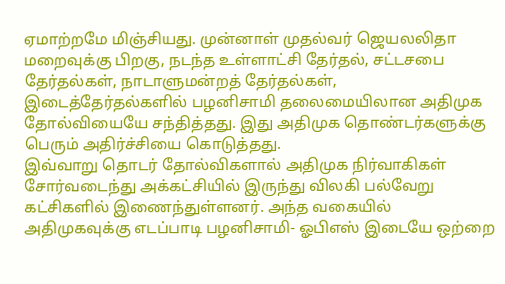ஏமாற்றமே மிஞ்சியது. முன்னாள் முதல்வர் ஜெயலலிதா மறைவுக்கு பிறகு, நடந்த உள்ளாட்சி தேர்தல், சட்டசபை தேர்தல்கள், நாடாளுமன்றத் தேர்தல்கள், இடைத்தேர்தல்களில் பழனிசாமி தலைமையிலான அதிமுக தோல்வியையே சந்தித்தது. இது அதிமுக தொண்டர்களுக்கு பெரும் அதிர்ச்சியை கொடுத்தது.
இவ்வாறு தொடர் தோல்விகளால் அதிமுக நிர்வாகிகள் சோர்வடைந்து அக்கட்சியில் இருந்து விலகி பல்வேறு கட்சிகளில் இணைந்துள்ளனர். அந்த வகையில் அதிமுகவுக்கு எடப்பாடி பழனிசாமி- ஓபிஎஸ் இடையே ஒற்றை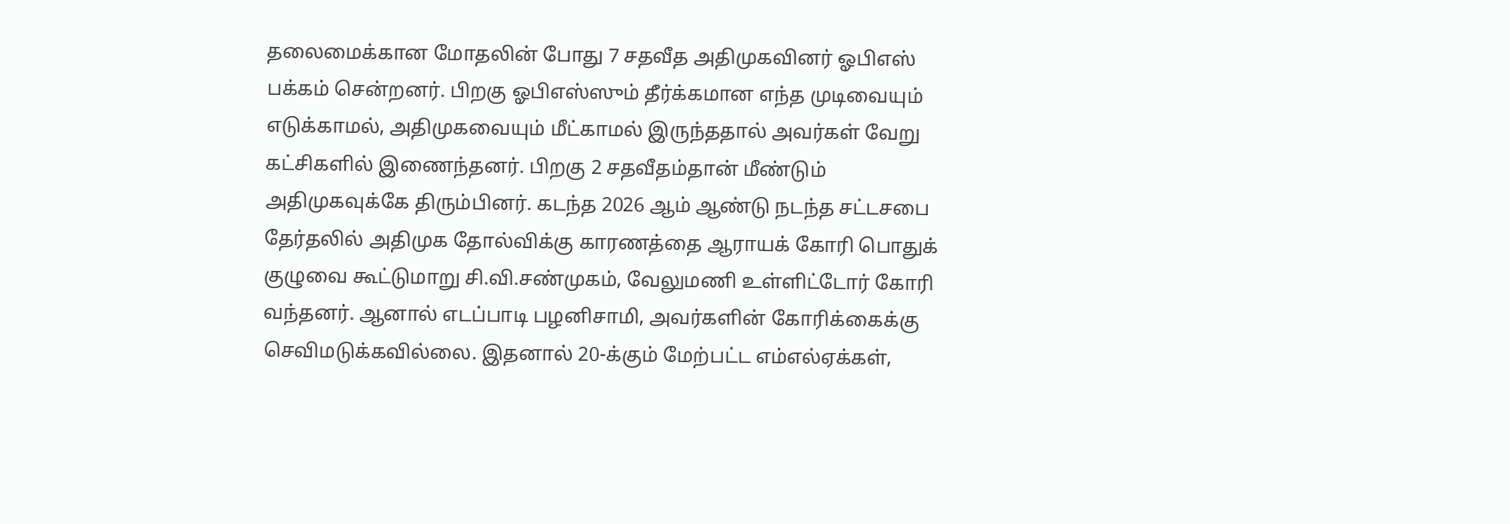தலைமைக்கான மோதலின் போது 7 சதவீத அதிமுகவினர் ஓபிஎஸ் பக்கம் சென்றனர். பிறகு ஓபிஎஸ்ஸும் தீர்க்கமான எந்த முடிவையும் எடுக்காமல், அதிமுகவையும் மீட்காமல் இருந்ததால் அவர்கள் வேறு கட்சிகளில் இணைந்தனர். பிறகு 2 சதவீதம்தான் மீண்டும் அதிமுகவுக்கே திரும்பினர். கடந்த 2026 ஆம் ஆண்டு நடந்த சட்டசபை தேர்தலில் அதிமுக தோல்விக்கு காரணத்தை ஆராயக் கோரி பொதுக் குழுவை கூட்டுமாறு சி.வி.சண்முகம், வேலுமணி உள்ளிட்டோர் கோரி வந்தனர். ஆனால் எடப்பாடி பழனிசாமி, அவர்களின் கோரிக்கைக்கு செவிமடுக்கவில்லை. இதனால் 20-க்கும் மேற்பட்ட எம்எல்ஏக்கள்,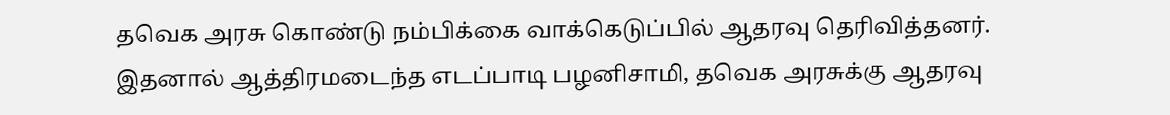தவெக அரசு கொண்டு நம்பிக்கை வாக்கெடுப்பில் ஆதரவு தெரிவித்தனர். இதனால் ஆத்திரமடைந்த எடப்பாடி பழனிசாமி, தவெக அரசுக்கு ஆதரவு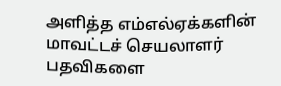அளித்த எம்எல்ஏக்களின் மாவட்டச் செயலாளர் பதவிகளை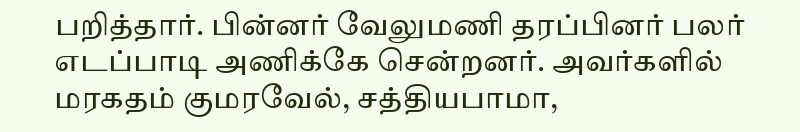பறித்தார். பின்னர் வேலுமணி தரப்பினர் பலர் எடப்பாடி அணிக்கே சென்றனர். அவர்களில் மரகதம் குமரவேல், சத்தியபாமா,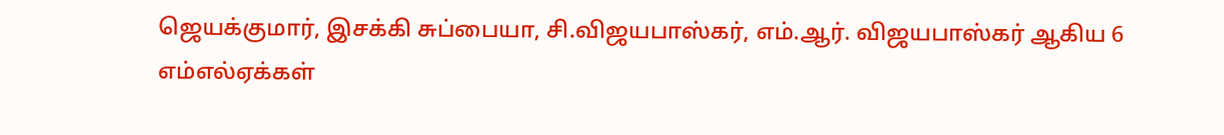ஜெயக்குமார், இசக்கி சுப்பையா, சி.விஜயபாஸ்கர், எம்.ஆர். விஜயபாஸ்கர் ஆகிய 6 எம்எல்ஏக்கள்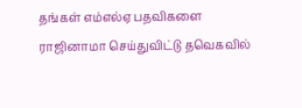தங்கள் எம்எல்ஏ பதவிகளை ராஜினாமா செய்துவிட்டு தவெகவில்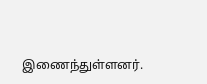இணைந்துள்ளனர்.